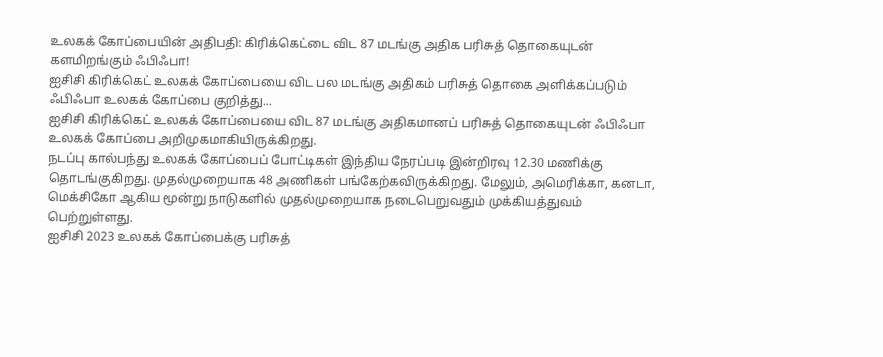உலகக் கோப்பையின் அதிபதி: கிரிக்கெட்டை விட 87 மடங்கு அதிக பரிசுத் தொகையுடன் களமிறங்கும் ஃபிஃபா!
ஐசிசி கிரிக்கெட் உலகக் கோப்பையை விட பல மடங்கு அதிகம் பரிசுத் தொகை அளிக்கப்படும் ஃபிஃபா உலகக் கோப்பை குறித்து...
ஐசிசி கிரிக்கெட் உலகக் கோப்பையை விட 87 மடங்கு அதிகமானப் பரிசுத் தொகையுடன் ஃபிஃபா உலகக் கோப்பை அறிமுகமாகியிருக்கிறது.
நடப்பு கால்பந்து உலகக் கோப்பைப் போட்டிகள் இந்திய நேரப்படி இன்றிரவு 12.30 மணிக்கு தொடங்குகிறது. முதல்முறையாக 48 அணிகள் பங்கேற்கவிருக்கிறது. மேலும், அமெரிக்கா, கனடா, மெக்சிகோ ஆகிய மூன்று நாடுகளில் முதல்முறையாக நடைபெறுவதும் முக்கியத்துவம் பெற்றுள்ளது.
ஐசிசி 2023 உலகக் கோப்பைக்கு பரிசுத்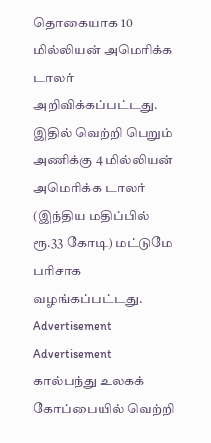தொகையாக 10 மில்லியன் அமெரிக்க டாலர் அறிவிக்கப்பட்டது. இதில் வெற்றி பெறும் அணிக்கு 4 மில்லியன் அமெரிக்க டாலர் (இந்திய மதிப்பில் ரூ.33 கோடி) மட்டுமே பரிசாக வழங்கப்பட்டது.
Advertisement
Advertisement
கால்பந்து உலகக் கோப்பையில் வெற்றி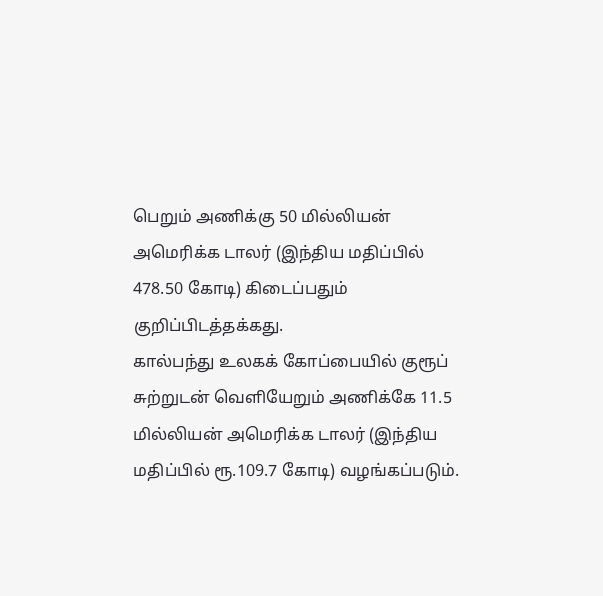பெறும் அணிக்கு 50 மில்லியன் அமெரிக்க டாலர் (இந்திய மதிப்பில் 478.50 கோடி) கிடைப்பதும் குறிப்பிடத்தக்கது.
கால்பந்து உலகக் கோப்பையில் குரூப் சுற்றுடன் வெளியேறும் அணிக்கே 11.5 மில்லியன் அமெரிக்க டாலர் (இந்திய மதிப்பில் ரூ.109.7 கோடி) வழங்கப்படும்.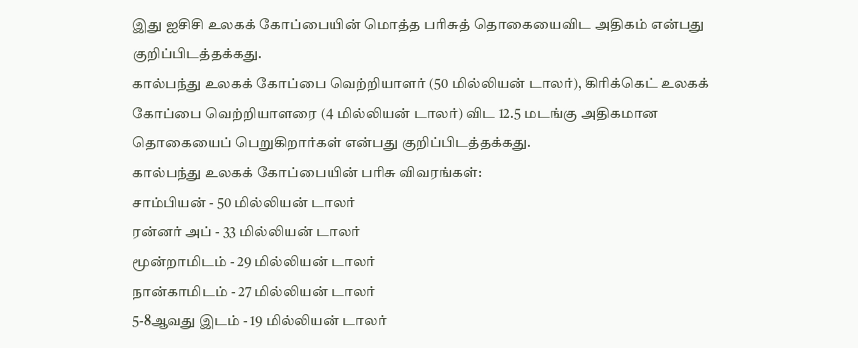இது ஐசிசி உலகக் கோப்பையின் மொத்த பரிசுத் தொகையைவிட அதிகம் என்பது குறிப்பிடத்தக்கது.
கால்பந்து உலகக் கோப்பை வெற்றியாளர் (50 மில்லியன் டாலர்), கிரிக்கெட் உலகக் கோப்பை வெற்றியாளரை (4 மில்லியன் டாலர்) விட 12.5 மடங்கு அதிகமான தொகையைப் பெறுகிறார்கள் என்பது குறிப்பிடத்தக்கது.
கால்பந்து உலகக் கோப்பையின் பரிசு விவரங்கள்:
சாம்பியன் - 50 மில்லியன் டாலர்
ரன்னர் அப் - 33 மில்லியன் டாலர்
மூன்றாமிடம் - 29 மில்லியன் டாலர்
நான்காமிடம் - 27 மில்லியன் டாலர்
5-8ஆவது இடம் - 19 மில்லியன் டாலர்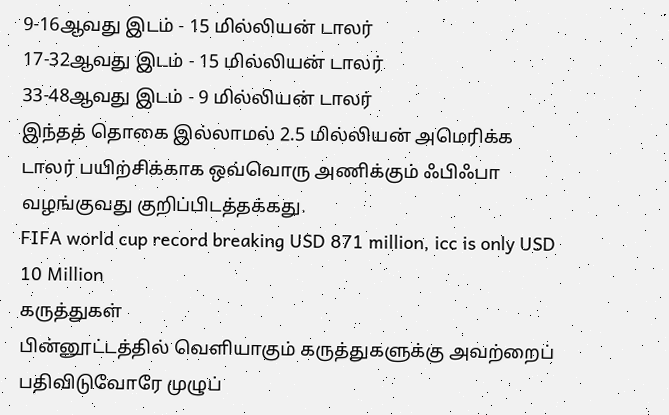9-16ஆவது இடம் - 15 மில்லியன் டாலர்
17-32ஆவது இடம் - 15 மில்லியன் டாலர்
33-48ஆவது இடம் - 9 மில்லியன் டாலர்
இந்தத் தொகை இல்லாமல் 2.5 மில்லியன் அமெரிக்க டாலர் பயிற்சிக்காக ஒவ்வொரு அணிக்கும் ஃபிஃபா வழங்குவது குறிப்பிடத்தக்கது.
FIFA world cup record breaking USD 871 million, icc is only USD 10 Million
கருத்துகள்
பின்னூட்டத்தில் வெளியாகும் கருத்துகளுக்கு அவற்றைப் பதிவிடுவோரே முழுப்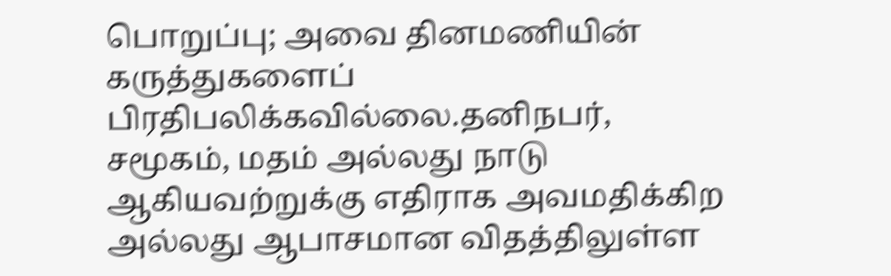பொறுப்பு; அவை தினமணியின் கருத்துகளைப் பிரதிபலிக்கவில்லை.தனிநபர், சமூகம், மதம் அல்லது நாடு ஆகியவற்றுக்கு எதிராக அவமதிக்கிற அல்லது ஆபாசமான விதத்திலுள்ள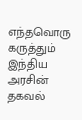எந்தவொரு கருத்தும் இந்திய அரசின் தகவல்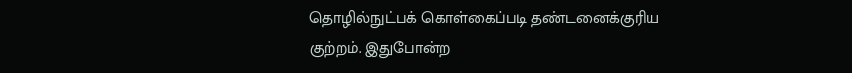தொழில்நுட்பக் கொள்கைப்படி தண்டனைக்குரிய குற்றம். இதுபோன்ற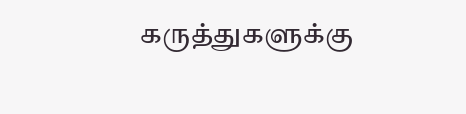கருத்துகளுக்கு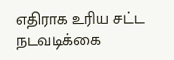எதிராக உரிய சட்ட நடவடிக்கை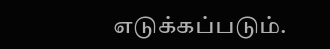எடுக்கப்படும்.